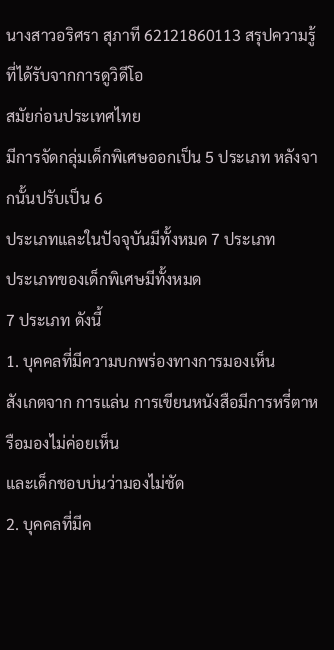นางสาวอริศรา สุภาที 62121860113 สรุปความรู้ที่ได้รับจากการดูวิดีโอ
สมัยก่อนประเทศไทย
มีการจัดกลุ่มเด็กพิเศษออกเป็น 5 ประเภท หลังจากนั้นปรับเป็น 6
ประเภทและในปัจจุบันมีทั้งหมด 7 ประเภท
ประเภทของเด็กพิเศษมีทั้งหมด
7 ประเภท ดังนี้
1. บุคคลที่มีความบกพร่องทางการมองเห็น
สังเกตจาก การแล่น การเขียนหนังสือมีการหรี่ตาหรือมองไม่ค่อยเห็น
และเด็กชอบบ่นว่ามองไม่ชัด
2. บุคคลที่มีค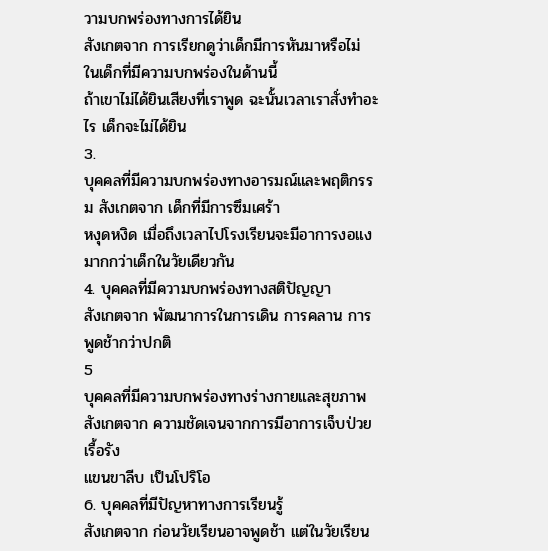วามบกพร่องทางการได้ยิน
สังเกตจาก การเรียกดูว่าเด็กมีการหันมาหรือไม่ ในเด็กที่มีความบกพร่องในด้านนี้
ถ้าเขาไม่ได้ยินเสียงที่เราพูด ฉะนั้นเวลาเราสั่งทำอะไร เด็กจะไม่ได้ยิน
3.
บุคคลที่มีความบกพร่องทางอารมณ์และพฤติกรรม สังเกตจาก เด็กที่มีการซึมเศร้า
หงุดหงิด เมื่อถึงเวลาไปโรงเรียนจะมีอาการงอแงมากกว่าเด็กในวัยเดียวกัน
4. บุคคลที่มีความบกพร่องทางสติปัญญา
สังเกตจาก พัฒนาการในการเดิน การคลาน การพูดช้ากว่าปกติ
5
บุคคลที่มีความบกพร่องทางร่างกายและสุขภาพ สังเกตจาก ความชัดเจนจากการมีอาการเจ็บป่วยเรื้อรัง
แขนขาลีบ เป็นโปริโอ
6. บุคคลที่มีปัญหาทางการเรียนรู้
สังเกตจาก ก่อนวัยเรียนอาจพูดช้า แต่ในวัยเรียน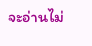จะอ่านไม่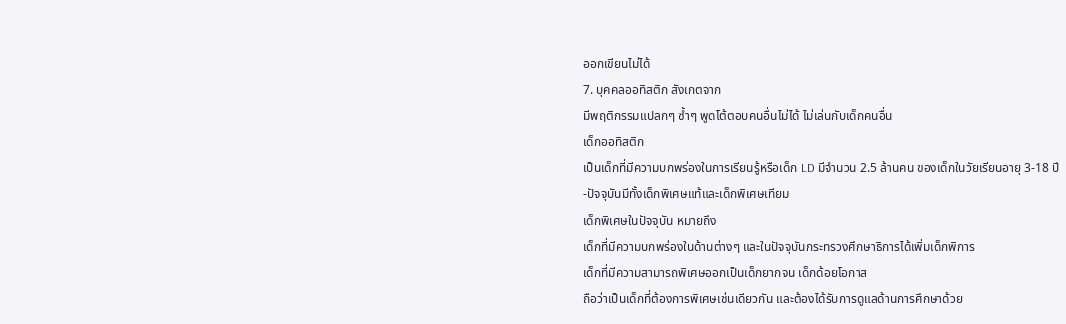ออกเขียนไม่ได้
7. บุคคลออทิสติก สังเกตจาก
มีพฤติกรรมแปลกๆ ซ้ำๆ พูดโต้ตอบคนอื่นไม่ได้ ไม่เล่นกับเด็กคนอื่น
เด็กออทิสติก
เป็นเด็กที่มีความบกพร่องในการเรียนรู้หรือเด็ก LD มีจำนวน 2.5 ล้านคน ของเด็กในวัยเรียนอายุ 3-18 ปี
-ปัจจุบันมีทั้งเด็กพิเศษแท้และเด็กพิเศษเทียม
เด็กพิเศษในปัจจุบัน หมายถึง
เด็กที่มีความบกพร่องในด้านต่างๆ และในปัจจุบันกระทรวงศึกษาธิการได้เพิ่มเด็กพิการ
เด็กที่มีความสามารถพิเศษออกเป็นเด็กยากจน เด็กด้อยโอกาส
ถือว่าเป็นเด็กที่ต้องการพิเศษเช่นเดียวกัน และต้องได้รับการดูแลด้านการศึกษาด้วย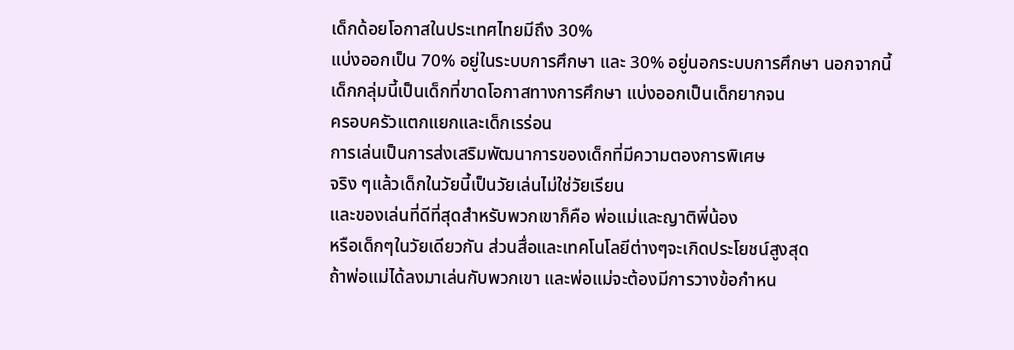เด็กด้อยโอกาสในประเทศไทยมีถึง 30%
แบ่งออกเป็น 70% อยู่ในระบบการศึกษา และ 30% อยู่นอกระบบการศึกษา นอกจากนี้
เด็กกลุ่มนี้เป็นเด็กที่ขาดโอกาสทางการศึกษา แบ่งออกเป็นเด็กยากจน
ครอบครัวแตกแยกและเด็กเรร่อน
การเล่นเป็นการส่งเสริมพัฒนาการของเด็กที่มีความตองการพิเศษ
จริง ๆแล้วเด็กในวัยนี้เป็นวัยเล่นไม่ใช่วัยเรียน
และของเล่นที่ดีที่สุดสำหรับพวกเขาก็คือ พ่อแม่และญาติพี่น้อง
หรือเด็กๆในวัยเดียวกัน ส่วนสื่อและเทคโนโลยีต่างๆจะเกิดประโยชน์สูงสุด
ถ้าพ่อแม่ได้ลงมาเล่นกับพวกเขา และพ่อแม่จะต้องมีการวางข้อกำหน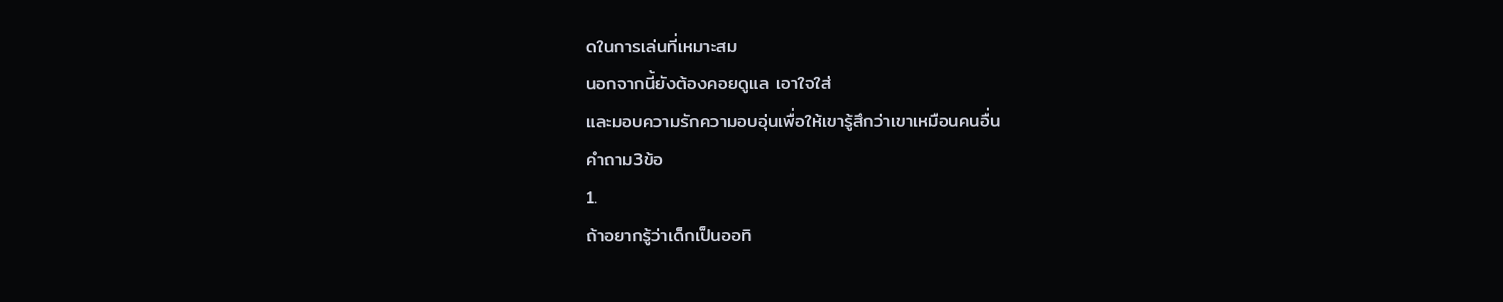ดในการเล่นที่เหมาะสม
นอกจากนี้ยังต้องคอยดูแล เอาใจใส่
และมอบความรักความอบอุ่นเพื่อให้เขารู้สึกว่าเขาเหมือนคนอื่น
คำถาม3ข้อ
1.
ถ้าอยากรู้ว่าเด็กเป็นออทิ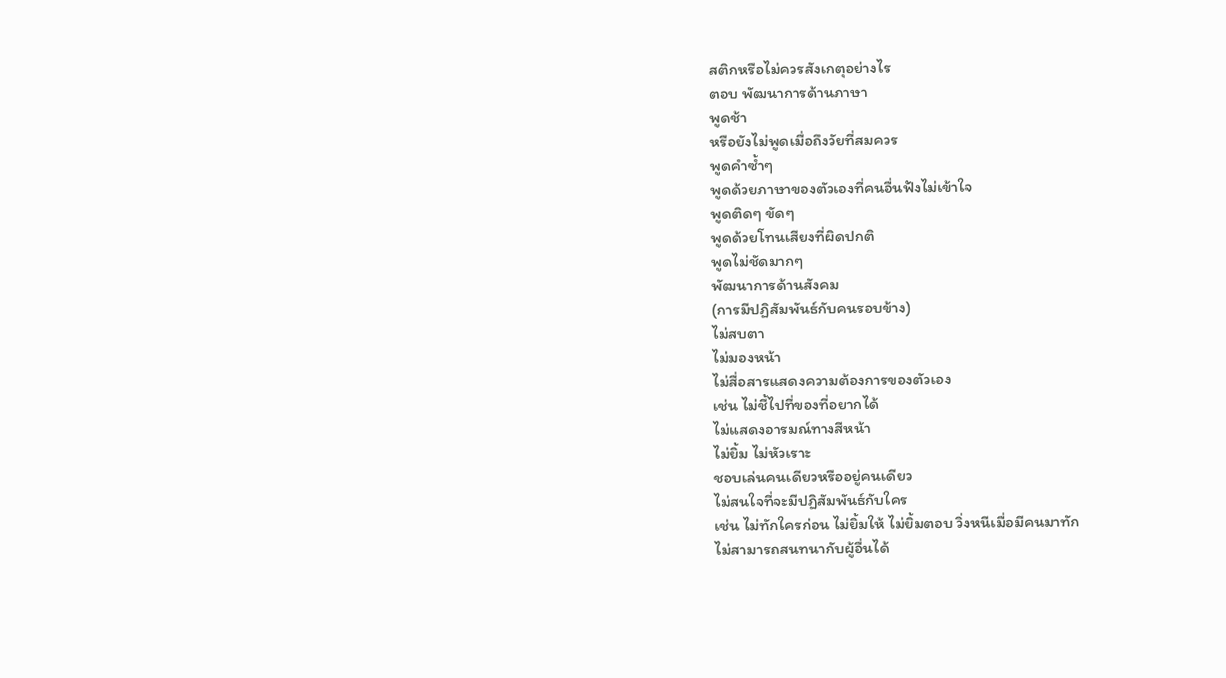สติกหรือไม่ควรสังเกตุอย่างไร
ตอบ พัฒนาการด้านภาษา
พูดช้า
หรือยังไม่พูดเมื่อถึงวัยที่สมควร
พูดคำซ้ำๆ
พูดด้วยภาษาของตัวเองที่คนอื่นฟังไม่เข้าใจ
พูดติดๆ ขัดๆ
พูดด้วยโทนเสียงที่ผิดปกติ
พูดไม่ชัดมากๆ
พัฒนาการด้านสังคม
(การมีปฏิสัมพันธ์กับคนรอบข้าง)
ไม่สบตา
ไม่มองหน้า
ไม่สื่อสารแสดงความต้องการของตัวเอง
เช่น ไม่ชี้ไปที่ของที่อยากได้
ไม่แสดงอารมณ์ทางสีหน้า
ไม่ยิ้ม ไม่หัวเราะ
ชอบเล่นคนเดียวหรืออยู่คนเดียว
ไม่สนใจที่จะมีปฏิสัมพันธ์กับใคร
เช่น ไม่ทักใครก่อน ไม่ยิ้มให้ ไม่ยิ้มตอบ วิ่งหนีเมื่อมีคนมาทัก
ไม่สามารถสนทนากับผู้อื่นได้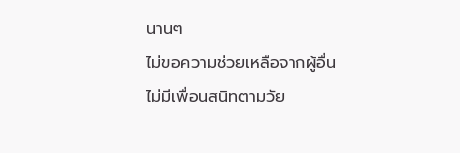นานๆ
ไม่ขอความช่วยเหลือจากผู้อื่น
ไม่มีเพื่อนสนิทตามวัย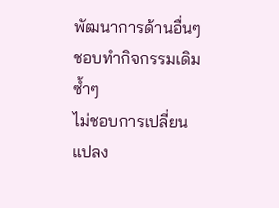พัฒนาการด้านอื่นๆ
ชอบทำกิจกรรมเดิมซ้ำๆ
ไม่ชอบการเปลี่ยนแปลง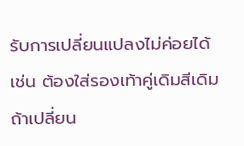รับการเปลี่ยนแปลงไม่ค่อยได้ เช่น ต้องใส่รองเท้าคู่เดิมสีเดิม
ถ้าเปลี่ยน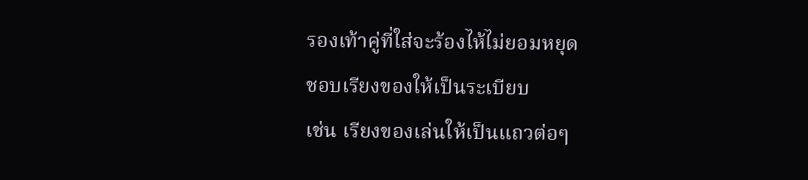รองเท้าคู่ที่ใส่จะร้องไห้ไม่ยอมหยุด
ชอบเรียงของให้เป็นระเบียบ
เช่น เรียงของเล่นให้เป็นแถวต่อๆ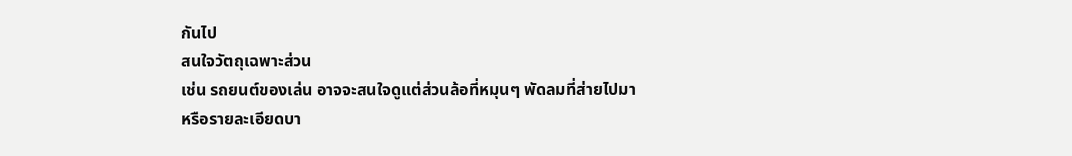กันไป
สนใจวัตถุเฉพาะส่วน
เช่น รถยนต์ของเล่น อาจจะสนใจดูแต่ส่วนล้อที่หมุนๆ พัดลมที่ส่ายไปมา
หรือรายละเอียดบา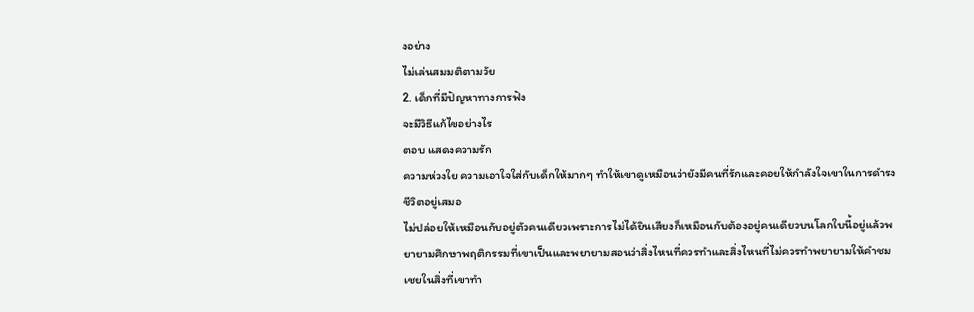งอย่าง
ไม่เล่นสมมติตามวัย
2. เด็กที่มีปัญหาทางการฟัง
จะมีวิธีแก้ไขอย่างไร
ตอบ แสดงความรัก
ความห่วงใย ความเอาใจใส่กับเด็กให้มากๆ ทำให้เขาดูเหมือนว่ายังมีคนที่รักและคอยให้กำลังใจเขาในการดำรงชีวิตอยู่เสมอ
ไม่ปล่อยให้เหมือนกับอยู่ตัวคนเดียวเพราะการไม่ได้ยินเสียงก็เหมือนกับต้องอยู่คนเดียวบนโลกใบนี้อยู่แล้วพยายามศึกษาพฤติกรรมที่เขาเป็นและพยายามสอนว่าสิ่งไหนที่ควรทำและสิ่งไหนที่ไม่ควรทำพยายามให้คำชมเชยในสิ่งที่เขาทำ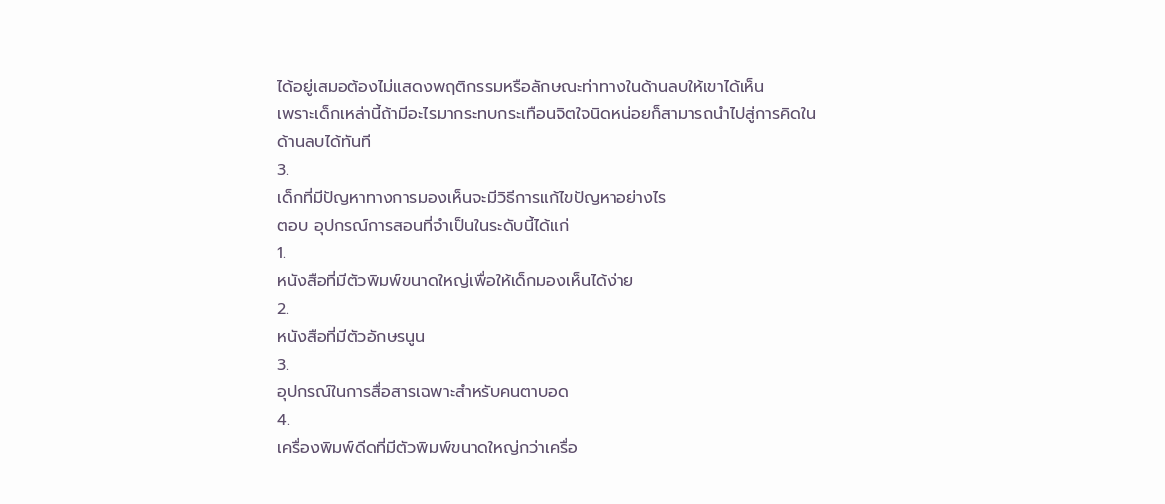ได้อยู่เสมอต้องไม่แสดงพฤติกรรมหรือลักษณะท่าทางในด้านลบให้เขาได้เห็น
เพราะเด็กเหล่านี้ถ้ามีอะไรมากระทบกระเทือนจิตใจนิดหน่อยก็สามารถนำไปสู่การคิดในด้านลบได้ทันที
3.
เด็กที่มีปัญหาทางการมองเห็นจะมีวิธีการแก้ไขปัญหาอย่างไร
ตอบ อุปกรณ์การสอนที่จำเป็นในระดับนี้ได้แก่
1.
หนังสือที่มีตัวพิมพ์ขนาดใหญ่เพื่อให้เด็กมองเห็นได้ง่าย
2.
หนังสือที่มีตัวอักษรนูน
3.
อุปกรณ์ในการสื่อสารเฉพาะสำหรับคนตาบอด
4.
เครื่องพิมพ์ดีดที่มีตัวพิมพ์ขนาดใหญ่กว่าเครื่อ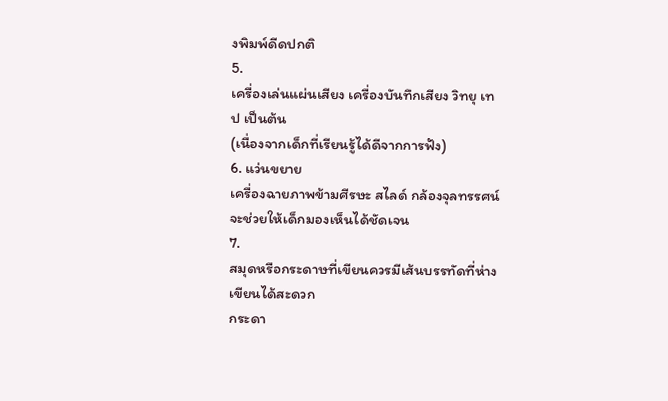งพิมพ์ดีดปกติ
5.
เครื่องเล่นแผ่นเสียง เครื่องบันทึกเสียง วิทยุ เทป เป็นต้น
(เนื่องจากเด็กที่เรียนรู้ได้ดีจากการฟัง)
6. แว่นขยาย
เครื่องฉายภาพข้ามศีรษะ สไลด์ กล้องจุลทรรศน์ จะช่วยให้เด็กมองเห็นได้ชัดเจน
7.
สมุดหรือกระดาษที่เขียนควรมีเส้นบรรทัดที่ห่าง เขียนได้สะดวก
กระดา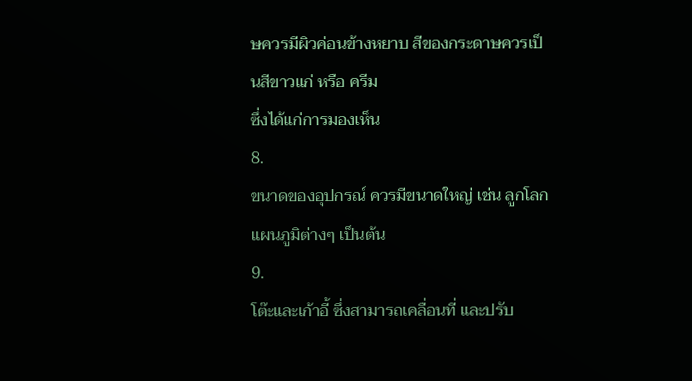ษควรมีผิวค่อนข้างหยาบ สีของกระดาษควรเป็นสีขาวแก่ หรือ ครีม
ซึ่งได้แก่การมองเห็น
8.
ขนาดของอุปกรณ์ ควรมีขนาดใหญ่ เช่น ลูกโลกแผนภูมิต่างๆ เป็นต้น
9.
โต๊ะและเก้าอี้ ซึ่งสามารถเคลื่อนที่ และปรับ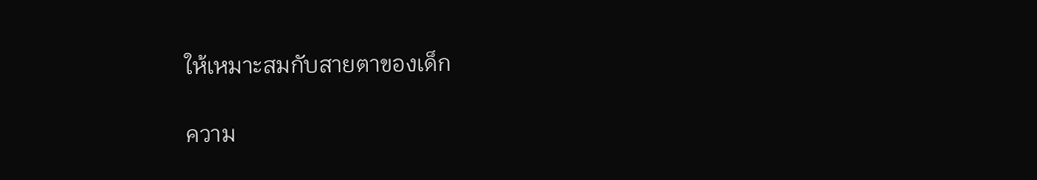ให้เหมาะสมกับสายตาของเด็ก

ความ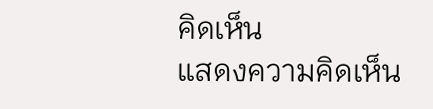คิดเห็น
แสดงความคิดเห็น